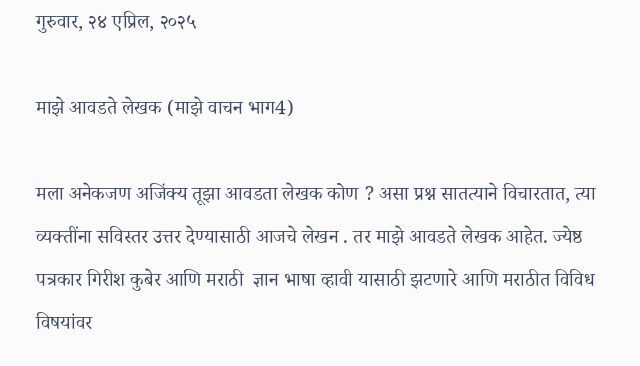गुरुवार, २४ एप्रिल, २०२५

माझे आवडते लेखक (माझे वाचन भाग4)

मला अनेकजण अजिंक्य तूझा आवडता लेखक कोण ? असा प्रश्न सातत्याने विचारतात, त्या व्यक्तींना सविस्तर उत्तर देण्यासाठी आजचे लेखन . तर माझे आवडते लेखक आहेत. ज्येष्ठ पत्रकार गिरीश कुबेर आणि मराठी  ज्ञान भाषा व्हावी यासाठी झटणारे आणि मराठीत विविध विषयांवर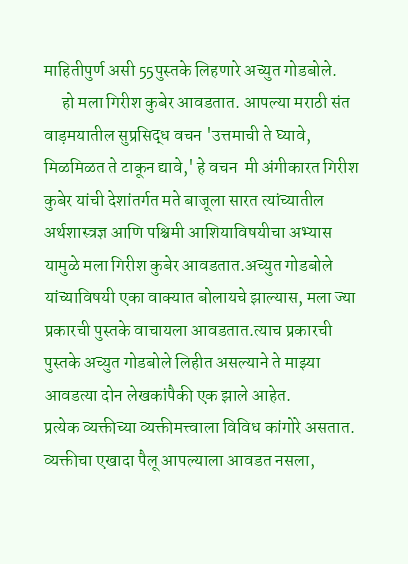माहितीपुर्ण असी 55पुस्तके लिहणारे अच्युत गोडबोले.
     हो मला गिरीश कुबेर आवडतात‌. आपल्या मराठी संत वाड़मयातील सुप्रसिद्ध वचन 'उत्तमाची ते घ्यावे, मिळमिळत ते टाकून द्यावे,' हे वचन  मी अंगीकारत गिरीश कुबेर यांची देशांतर्गत मते बाजूला सारत त्यांच्यातील अर्थशास्त्रज्ञ आणि पश्चिमी आशियाविषयीचा अभ्यास यामुळे मला गिरीश कुबेर आवडतात‌.अच्युत गोडबोले यांच्याविषयी एका वाक्यात बोलायचे झाल्यास, मला ज्या प्रकारची पुस्तके वाचायला आवडतात.त्याच प्रकारची पुस्तके अच्युत गोडबोले लिहीत असल्याने ते माझ्या आवडत्या दोन लेखकांपैकी एक झाले आहेत.
प्रत्येक व्यक्तीच्या व्यक्तीमत्त्वाला विविध कांगोरे असतात. व्यक्तीचा एखादा पैलू आपल्याला आवडत नसला,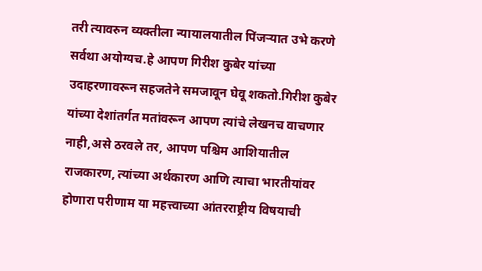तरी त्यावरुन व्यक्तीला न्यायालयातील पिंजऱ्यात उभे करणे सर्वथा अयोग्यच.हे आपण गिरीश कुबेर यांच्या उदाहरणावरून सहजतेने समजावून घेवू शकतो.गिरीश कुबेर यांच्या देशांतर्गत मतांवरून आपण त्यांचे लेखनच वाचणार नाही,असे ठरवले तर, आपण पश्चिम आशियातील राजकारण, त्यांच्या अर्थकारण आणि त्याचा भारतीयांवर
होणारा परीणाम या महत्त्वाच्या आंतरराष्ट्रीय विषयाची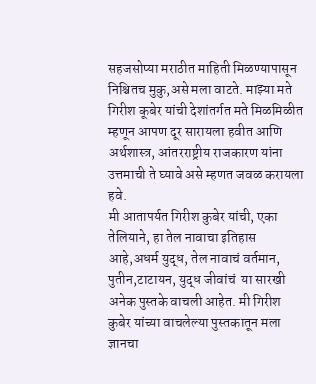सहजसोप्या मराठीत माहिती मिळण्यापासून निश्चितच मुकु,असे मला वाटते. माझ्या मते गिरीश कूबेर यांची देशांतर्गत मते मिळमिळीत म्हणून आपण दूर सारायला हवीत आणि अर्थशास्त्र, आंतरराष्ट्रीय राजकारण यांना उत्तमाची ते घ्यावे असे म्हणत जवळ करायला हवे.
मी आतापर्यत गिरीश कुबेर यांची, एका तेलियाने, हा तेल नावाचा इतिहास आहे,अधर्म युद्ध, तेल नावाचं वर्तमान,
पुतीन,टाटायन, युद्ध जीवांचं  या सारखी अनेक पुस्तके वाचली आहेत. मी गिरीश कुबेर यांच्या वाचलेल्या पुस्तकातून मला ज्ञानचा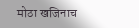मोठा खजिनाच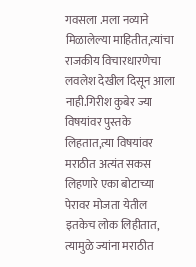गवसला .मला नव्याने मिळालेल्या माहितीत,त्यांचा राजकीय विचारधारणेचा लवलेश देखील दिसून आला नाही.गिरीश कुबेर ज्या विषयांवर पुस्तके लिहतात,त्या विषयांवर मराठीत अत्यंत सकस लिहणारे एका बोटाच्या पेरावर मोजता येतील इतकेच लोक लिहीतात, त्यामुळे ज्यांना मराठीत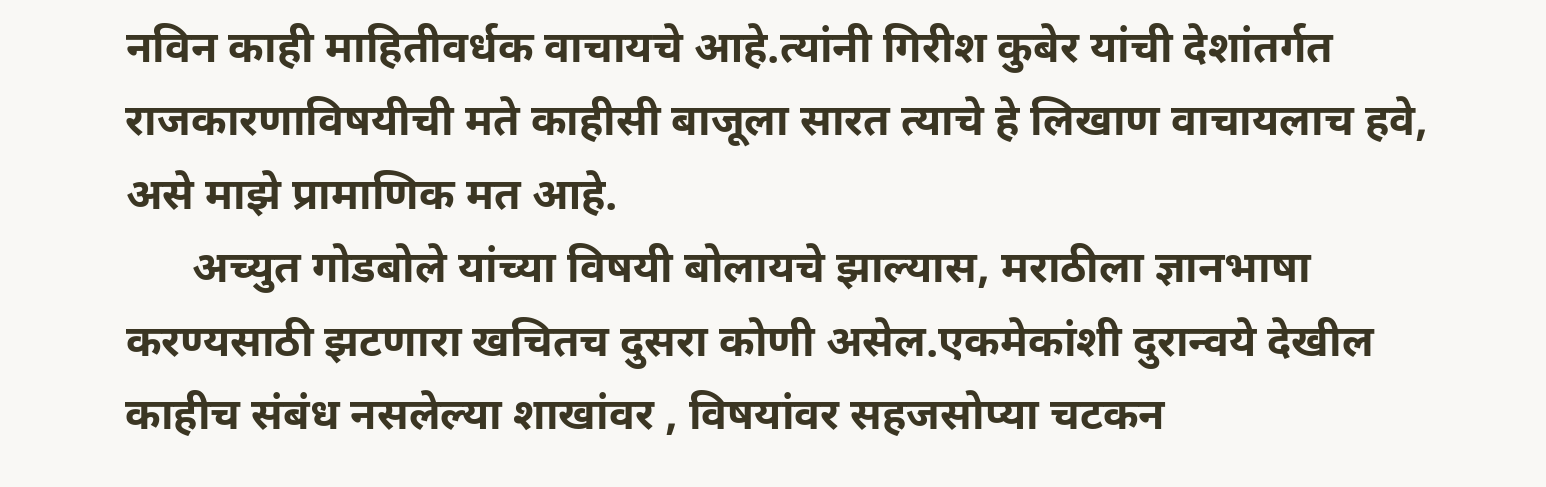नविन काही माहितीवर्धक वाचायचे आहे‌.त्यांनी गिरीश कुबेर यांची देशांतर्गत राजकारणाविषयीची मते काहीसी बाजूला सारत त्याचे हे लिखाण वाचायलाच हवे, असे माझे प्रामाणिक मत आहे.
      अच्युत गोडबोले यांच्या विषयी बोलायचे झाल्यास, मराठीला ज्ञानभाषा करण्यसाठी झटणारा खचितच दुसरा कोणी असेल.एकमेकांशी दुरान्वये देखील काहीच संबंध नसलेल्या शाखांवर , विषयांवर सहजसोप्या चटकन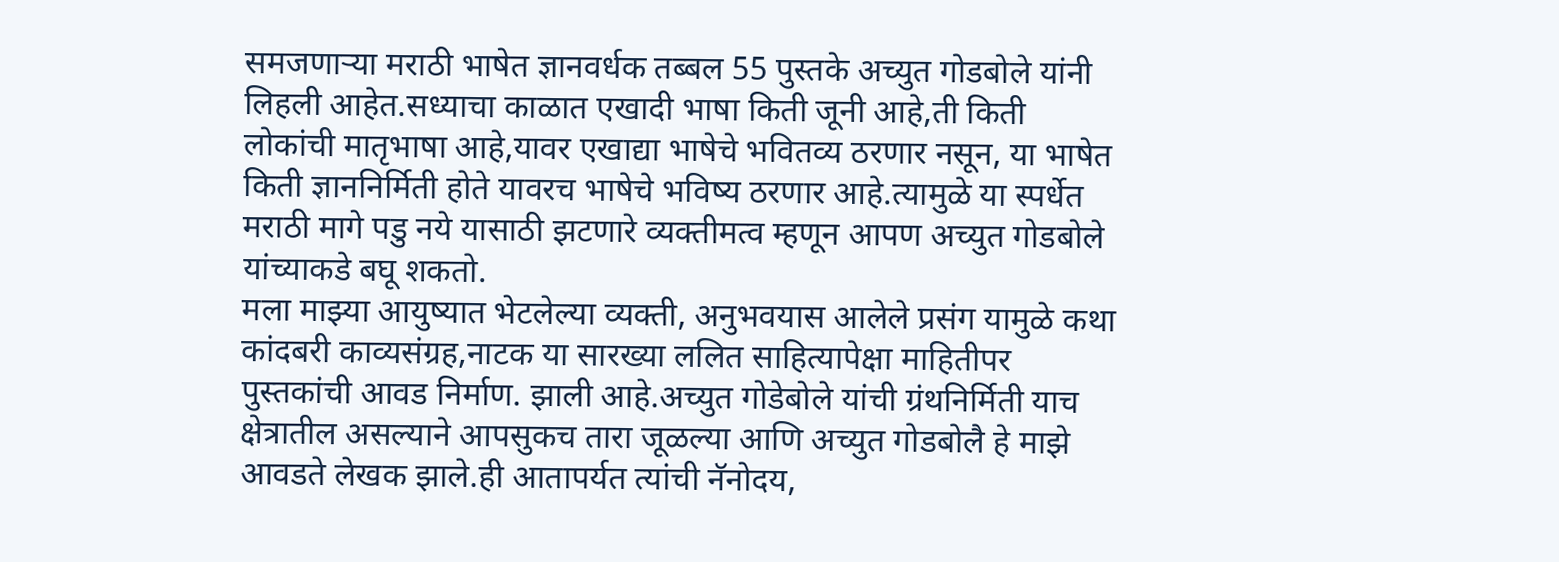समजणाऱ्या मराठी भाषेत ज्ञानवर्धक तब्बल 55 पुस्तके अच्युत गोडबोले यांनी लिहली आहेत.सध्याचा काळात एखादी भाषा किती जूनी आहे,ती किती लोकांची मातृभाषा आहे,यावर एखाद्या भाषेचे भवितव्य ठरणार नसून, या भाषेत किती ज्ञाननिर्मिती होते यावरच भाषेचे भविष्य ठरणार आहे.त्यामुळे या स्पर्धेत मराठी मागे पडु नये यासाठी झटणारे व्यक्तीमत्व म्हणून आपण अच्युत गोडबोले यांच्याकडे बघू शकतो.
मला माझ्या आयुष्यात भेटलेल्या व्यक्ती, अनुभवयास आलेले प्रसंग यामुळे कथा कांदबरी काव्यसंग्रह,नाटक या सारख्या ललित साहित्यापेक्षा माहितीपर पुस्तकांची आवड निर्माण. झाली आहे‌.अच्युत गोडेबोले यांची ग्रंथनिर्मिती याच क्षेत्रातील असल्याने आपसुकच तारा जूळल्या आणि अच्युत गोडबोलै हे माझे आवडते लेखक झाले.ही आतापर्यत त्यांची नॅनोदय,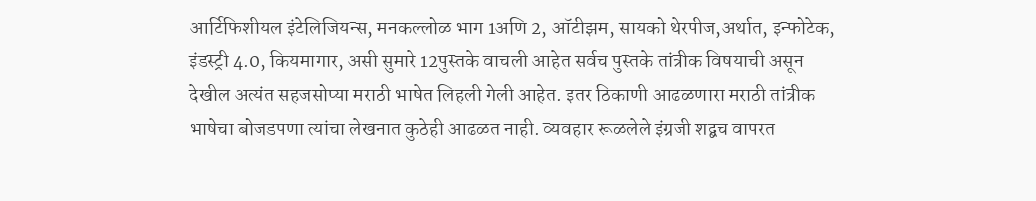आर्टिफिशीयल इंटेलिजियन्स, मनकल्लोळ भाग 1अणि 2, ऑटीझम, सायको थेरपीज,अर्थात, इन्फोटेक, इंडस्ट्री 4.0, कियमागार, असी सुमारे 12पुस्तके वाचली आहेत सर्वच पुस्तके तांत्रीक विषयाची असून देखील अत्यंत सहजसोप्या मराठी भाषेत लिहली गेली आहेत. इतर ठिकाणी आढळणारा मराठी तांत्रीक भाषेचा बोजडपणा त्यांचा लेखनात कुठेही आढळत नाही. व्यवहार रूळलेले इंग्रजी शद्बच वापरत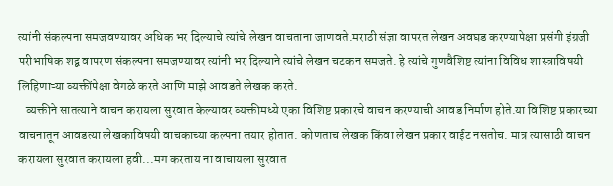त्यांनी संकल्पना समजवण्यावर अधिक भर दिल्याचे त्यांचे लेखन वाचताना जाणवते.मराठी संज्ञा वापरत लेखन अवघड करण्यापेक्षा प्रसंगी इंग्रजी परीभाषिक शद्ब वापरण संकल्पना समजण्यावर त्यांनी भर दिल्याने त्यांचे लेखन चटकन समजते. हे त्यांचे गुणवैशिष्ट त्यांना विविध शास्त्राविषयी लिहिणाऱ्या व्यक्तींपेक्षा वेगळे करते आणि माझे आवडते लेखक करते.
   व्यक्तीने सातत्याने वाचन करायला सुरवात केल्यावर व्यक्तीमध्ये एका विशिष्ट प्रकारचे वाचन करण्याची आवड निर्माण होते.या विशिष्ट प्रकारच्या वाचनातून आवडत्या लेखकाविषयी वाचकाच्या कल्पना तयार होतात. कोणताच लेखक किंवा लेखन प्रकार वाईट नसतोच. मात्र त्यासाठी वाचन करायला सुरवात करायला हवी...मग करताय ना वाचायला सुरवात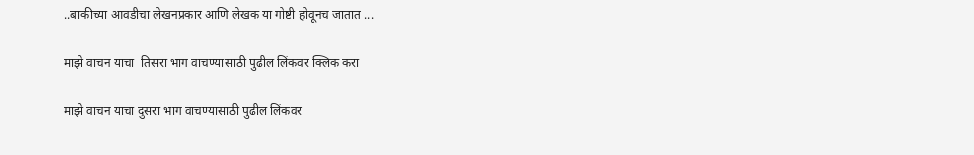..बाकीच्या आवडीचा लेखनप्रकार आणि लेखक या गोष्टी होवूनच जातात ...

माझे वाचन याचा  तिसरा भाग वाचण्यासाठी पुढील लिंकवर क्लिक करा

माझे वाचन याचा दुसरा भाग वाचण्यासाठी पुढील लिंकवर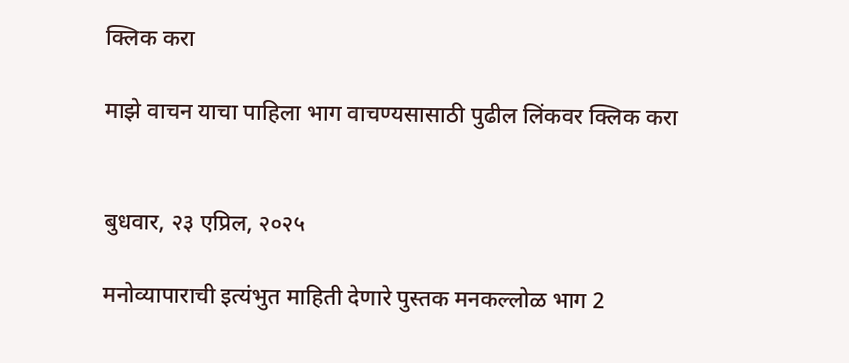क्लिक करा

माझे वाचन याचा पाहिला भाग वाचण्यसासाठी पुढील लिंकवर क्लिक करा


बुधवार, २३ एप्रिल, २०२५

मनोव्यापाराची इत्यंभुत माहिती देणारे पुस्तक मनकल्लोळ भाग 2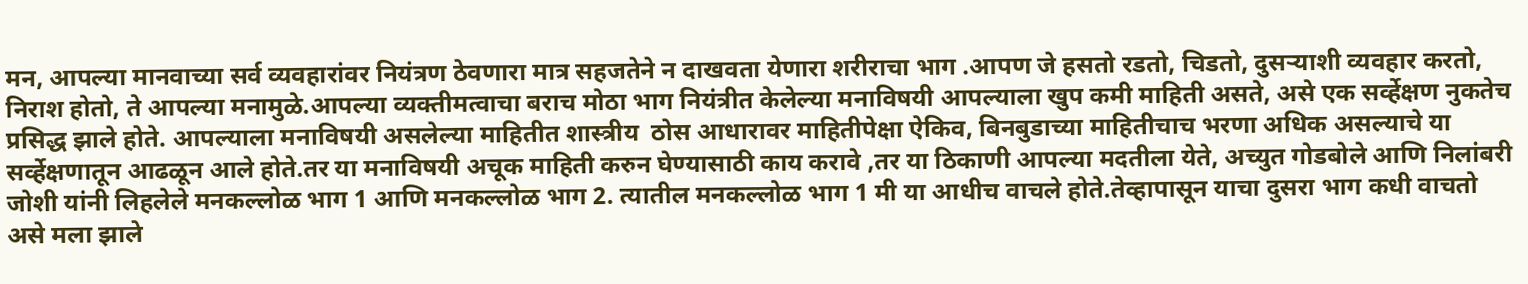मन, आपल्या मानवाच्या सर्व व्यवहारांवर नियंत्रण ठेवणारा मात्र सहजतेने न दाखवता येणारा शरीराचा भाग .आपण जे हसतो रडतो, चिडतो, दुसऱ्याशी व्यवहार करतो, निराश होतो, ते आपल्या मनामुळे.आपल्या व्यक्तीमत्वाचा बराच मोठा भाग नियंत्रीत केलेल्या मनाविषयी आपल्याला खुप कमी माहिती असते, असे एक सर्व्हेक्षण नुकतेच प्रसिद्ध झाले होते. आपल्याला मनाविषयी असलेल्या माहितीत शास्त्रीय  ठोस आधारावर माहितीपेक्षा ऐकिव, बिनबुडाच्या माहितीचाच भरणा अधिक असल्याचे या सर्व्हेक्षणातून आढळून आले होते.तर या मनाविषयी अचूक माहिती करुन घेण्यासाठी काय करावे ,तर या ठिकाणी आपल्या मदतीला येते, अच्युत गोडबोले आणि निलांबरी जोशी यांनी लिहलेले मनकल्लोळ भाग 1 आणि मनकल्लोळ भाग 2. त्यातील मनकल्लोळ भाग 1 मी या आधीच वाचले होते.तेव्हापासून याचा दुसरा भाग कधी वाचतो असे मला झाले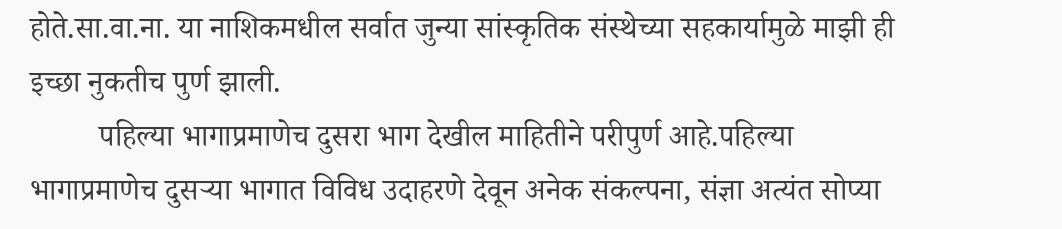होते.सा.वा.ना. या नाशिकमधील सर्वात जुन्या सांस्कृतिक संस्थेच्या सहकार्यामुळे माझी ही इच्छा नुकतीच पुर्ण झाली.
         पहिल्या भागाप्रमाणेच दुसरा भाग देखील माहितीने परीपुर्ण आहे.पहिल्या भागाप्रमाणेच दुसऱ्या भागात विविध उदाहरणे देवून अनेक संकल्पना, संज्ञा अत्यंत सोप्या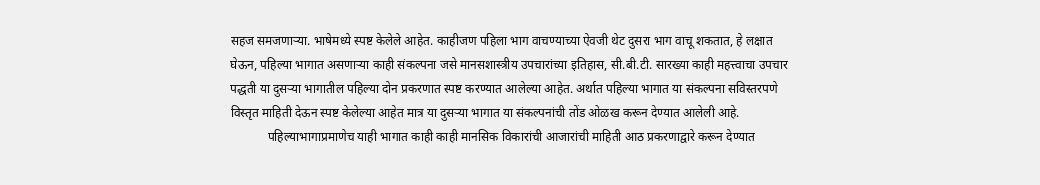सहज समजणाऱ्या. भाषेमध्ये स्पष्ट केलेले आहेत. काहीजण पहिला भाग वाचण्याच्या ऐवजी थेट दुसरा भाग वाचू शकतात, हे लक्षात घेऊन, पहिल्या भागात असणाऱ्या काही संकल्पना जसे मानसशास्त्रीय उपचारांच्या इतिहास, सी.बी.टी. सारख्या काही महत्त्वाचा उपचार पद्धती या दुसऱ्या भागातील पहिल्या दोन प्रकरणात स्पष्ट करण्यात आलेल्या आहेत. अर्थात पहिल्या भागात या संकल्पना सविस्तरपणे विस्तृत माहिती देऊन स्पष्ट केलेल्या आहेत मात्र या दुसऱ्या भागात या संकल्पनांची तोंड ओळख करून देण्यात आलेली आहे.
            पहिल्याभागाप्रमाणेच याही भागात काही काही मानसिक विकारांची आजारांची माहिती आठ प्रकरणाद्वारे करून देण्यात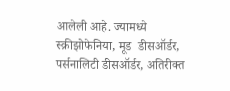आलेली आहे. ज्यामध्ये स्क्रीझोफेनिया, मूड  डीसऑर्डर, पर्सनालिटी डीसऑर्डर, अतिरीक्त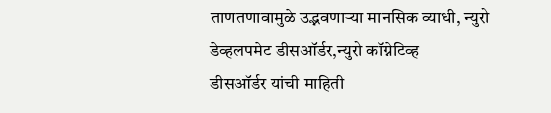ताणतणावामुळे उद्भवणाऱ्या मानसिक व्याधी, न्युरो डेव्हलपमेट डीसऑर्डर,न्युरो कॉग्नेटिव्ह
डीसऑर्डर यांची माहिती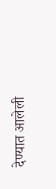देण्यात आलेली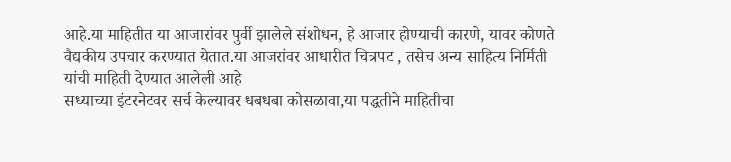आहे.या माहितीत या आजारांवर पुर्वी झालेले संशोधन, हे आजार होण्याची कारणे, यावर कोणते वैद्यकीय उपचार करण्यात येतात.या आजरांवर आधारीत चित्रपट , तसेच अन्य साहित्य निर्मिती यांची माहिती देण्यात आलेली आहे
सध्याच्या इंटरनेटवर सर्च केल्यावर धबधबा कोसळावा,या पद्धतीने माहितीचा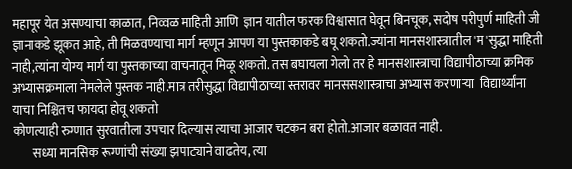महापूर येत असण्याचा काळात, निव्वळ माहिती आणि  ज्ञान यातील फरक विश्वासात घेवून बिनचूक, सदोष परीपुर्ण माहिती जी ज्ञानाकडे झूकत आहे, ती मिळवण्याचा मार्ग म्हणून आपण या पुस्तकाकडे बघू शकतो‌.ज्यांना मानसशास्त्रातील 'म'सुद्धा माहिती नाही,त्यांना योग्य मार्ग या पुस्तकाच्या वाचनातून मिळू शकतो. तस बघायला गेलो तर हे मानसशास्त्राचा विद्यापीठाच्या क्रमिक अभ्यासक्रमाला नेमलेले पुस्तक नाही.मात्र तरीसुद्धा विद्यापीठाच्या स्तरावर मानससशास्त्राचा अभ्यास करणाऱ्या  विद्यार्थ्यांना याचा निश्चितच फायदा होवू शकतो‌
कोणत्याही रुग्णात सुरवातीला उपचार दिल्यास त्याचा आजार चटकन बरा होतो.आजार बळावत नाही.
        सध्या मानसिक रूग्णांची संख्या झपाट्याने वाढतेय, त्या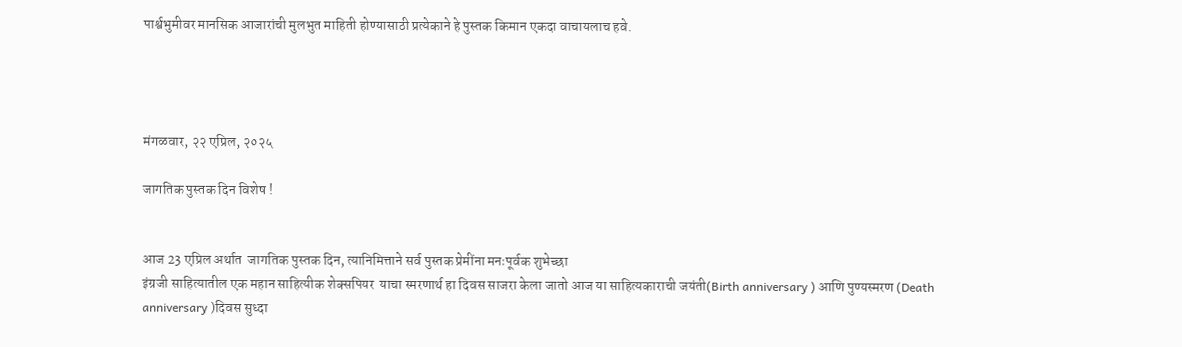पार्श्वभुमीवर मानसिक आजारांची मुलभुत माहिती होण्यासाठी प्रत्येकाने हे पुस्तक किमान एकदा वाचायलाच हवे.




मंगळवार, २२ एप्रिल, २०२५

जागतिक पुस्तक दिन विशेष !


आज 23 एप्रिल अर्थात  जागतिक पुस्तक दिन, त्यानिमित्ताने सर्व पुस्तक प्रेमींना मनःपूर्वक शुभेच्छा
इंग्रजी साहित्यातील एक महान साहित्यीक शेक्सपियर  याचा स्मरणार्थ हा दिवस साजरा केला जातो आज या साहित्यकाराची जयंती(Birth anniversary ) आणि पुण्यस्मरण (Death anniversary )दिवस सुध्दा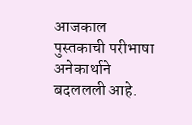आजकाल पुस्तकाची परीभाषा अनेकार्थाने बदललली आहे.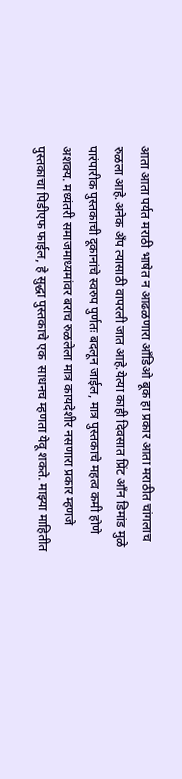आता आता पर्यत मराठी भाषेत न आढळणारा आँडिओ बूक हा प्रकार आता मराठीत चांगलाच रुळला आहे.अनेक अँप त्यासाठी वापरली जात आहे.येत्या काही दिवसात प्रिंट आँन डिमांड मुळे पारंपारीक पुस्तकाची दूकानांचे स्वरुप पुर्णतः बदलून जाईल, मात्र पुस्तकाचे महत्व कमी होणे अशक्य. मध्यंतरी समाजमाध्यमांवर बराच रुळलेला मात्र कायदेशीर नसणारा प्रकार म्हणजे पुस्तकाचा पिडीएफ फाईल, हे सुद्धा पुस्तकाचे एक  साधनच म्हणता येवू शकते. माझ्या माहितीत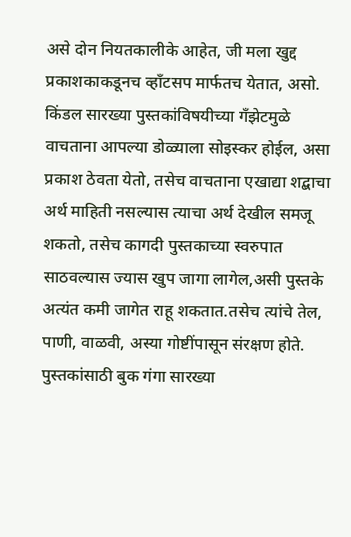असे दोन नियतकालीके आहेत, जी मला खुद्द प्रकाशकाकडूनच व्हाँटसप मार्फतच येतात, असो. किंडल सारख्या पुस्तकांविषयीच्या गँझेटमुळे वाचताना आपल्या डोळ्याला सोइस्कर होईल, असा प्रकाश ठेवता येतो, तसेच वाचताना एखाद्या शद्बाचा अर्थ माहिती नसल्यास त्याचा अर्थ देखील समजू शकतो, तसेच कागदी पुस्तकाच्या स्वरुपात‌ साठवल्यास ज्यास खुप जागा लागेल,असी पुस्तके अत्यंत कमी जागेत राहू शकतात.तसेच त्यांचे तेल, पाणी, वाळवी, अस्या गोष्टींपासून संरक्षण होते.  पुस्तकांसाठी बुक गंगा सारख्या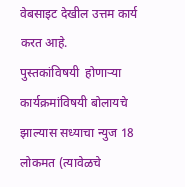वेबसाइट देखील उत्तम कार्य करत आहे.
पुस्तकांविषयी  होणाऱ्या कार्यक्रमांविषयी बोलायचे झाल्यास सध्याचा न्युज 18 लोकमत (त्यावेळचे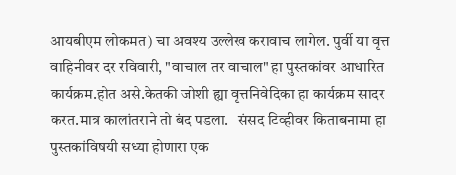आयबीएम लोकमत) चा अवश्य उल्लेख करावाच लागेल. पुर्वी या वृत्त वाहिनीवर दर रविवारी, "वाचाल तर वाचाल" हा पुस्तकांवर आधारित कार्यक्रम.होत असे.केतकी जोशी ह्या वृत्तनिवेदिका हा कार्यक्रम सादर करत.मात्र कालांतराने तो बंद पडला.   संसद टिव्हीवर किताबनामा हा पुस्तकांविषयी सध्या होणारा एक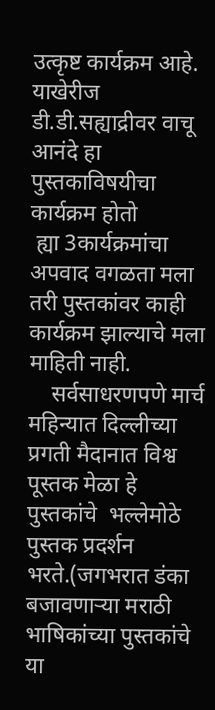उत्कृष्ट कार्यक्रम आहे. याखेरीज डी.डी.सह्याद्रीवर वाचू आनंदे हा पुस्तकाविषयीचा कार्यक्रम होतो
 ह्या 3कार्यक्रमांचा अपवाद वगळता मला तरी पुस्तकांवर काही कार्यक्रम झाल्याचे मला माहिती नाही.
    सर्वसाधरणपणे मार्च महिन्यात दिल्लीच्या प्रगती मैदानात विश्व पूस्तक मेळा हे पुस्तकांचे  भल्लेमोठे पुस्तक प्रदर्शन भरते.(जगभरात डंका बजावणाऱ्या मराठी  भाषिकांच्या पुस्तकांचे या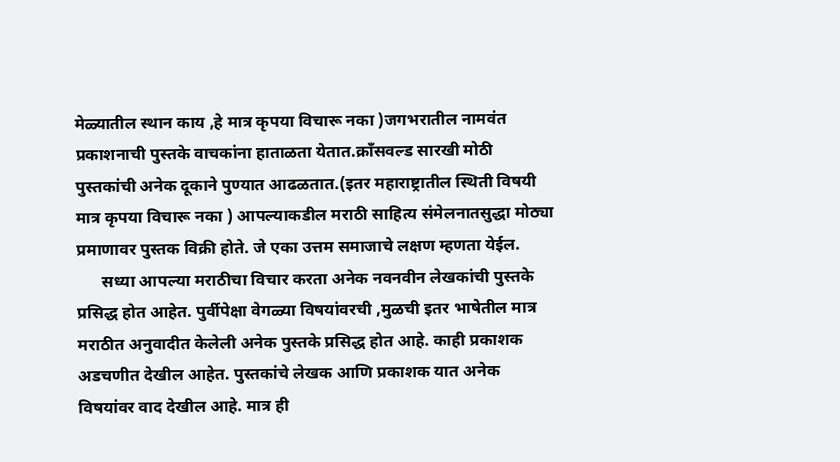मेळ्यातील स्थान काय ,हे मात्र कृपया विचारू नका )जगभरातील नामवंत प्रकाशनाची पुस्तके वाचकांना हाताळता येतात.क्राँसवल्ड सारखी मोठी पुस्तकांची अनेक दूकाने पुण्यात आढळतात.(इतर महाराष्ट्रातील स्थिती विषयी मात्र कृपया विचारू नका ) आपल्याकडील मराठी साहित्य संमेलनातसुद्धा मोठ्या प्रमाणावर पुस्तक विक्री होते. जे एका उत्तम समाजाचे लक्षण म्हणता येईल.
      सध्या आपल्या मराठीचा विचार करता अनेक नवनवीन लेखकांची पुस्तके प्रसिद्ध होत आहेत. पुर्वीपेक्षा वेगळ्या विषयांवरची ,मुळची इतर भाषेतील मात्र मराठीत अनुवादीत केलेली अनेक पुस्तके प्रसिद्ध होत आहे. काही प्रकाशक अडचणीत देखील आहेत. पुस्तकांचे लेखक आणि प्रकाशक यात अनेक विषयांवर वाद देखील आहे. मात्र ही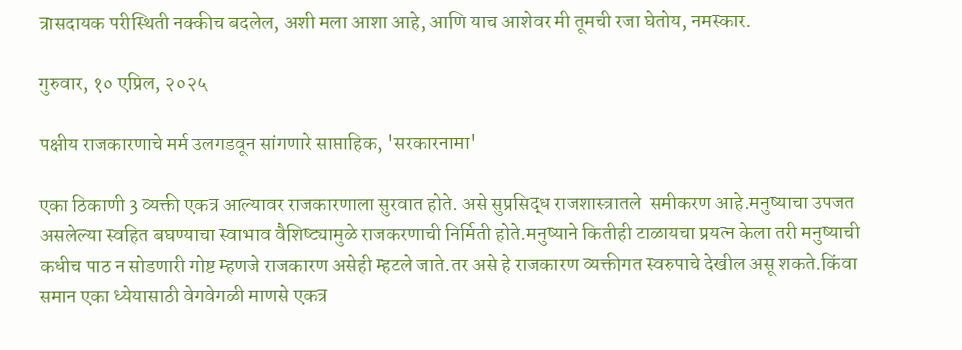त्रासदायक परीस्थिती नक्कीच बदलेल, अशी मला आशा आहे, आणि याच आशेवर मी तूमची रजा घेतोय, नमस्कार.

गुरुवार, १० एप्रिल, २०२५

पक्षीय राजकारणाचे मर्म उलगडवून सांगणारे साप्ताहिक, 'सरकारनामा'

एका ठिकाणी 3 व्यक्ती एकत्र आल्यावर राजकारणाला सुरवात होते. असे सुप्रसिद्ध राजशास्त्रातले  समीकरण आहे.मनुष्याचा उपजत असलेल्या स्वहित बघण्याचा स्वाभाव वैशिष्ट्यामुळे राजकरणाची निर्मिती होते.मनुष्याने कितीही टाळायचा प्रयत्न केला तरी मनुष्याची कधीच पाठ न सोडणारी गोष्ट म्हणजे राजकारण असेही म्हटले जाते‌.तर असे हे राजकारण व्यक्तीगत स्वरुपाचे देखील असू शकते.किंवा समान एका ध्येयासाठी वेगवेगळी माणसे एकत्र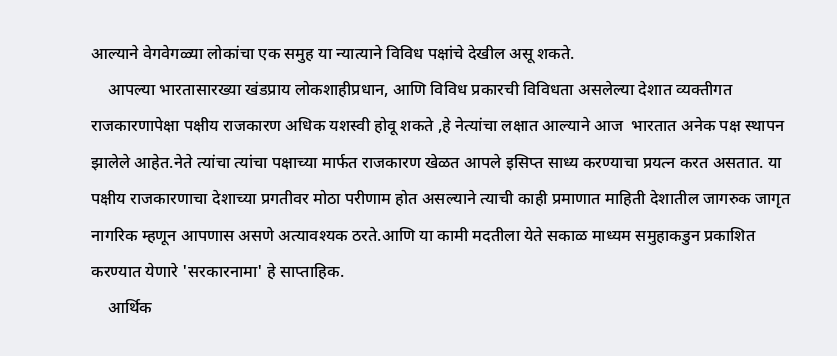आल्याने वेगवेगळ्या लोकांचा एक समुह या न्यात्याने विविध पक्षांचे देखील असू शकते‌.
    आपल्या भारतासारख्या खंडप्राय लोकशाहीप्रधान, आणि विविध प्रकारची विविधता असलेल्या देशात व्यक्तीगत राजकारणापेक्षा पक्षीय राजकारण अधिक यशस्वी होवू शकते ,हे नेत्यांचा लक्षात आल्याने आज  भारतात अनेक पक्ष स्थापन झालेले आहेत.नेते त्यांचा त्यांचा पक्षाच्या मार्फत राजकारण खेळत आपले इसिप्त साध्य करण्याचा प्रयत्न करत असतात. या पक्षीय राजकारणाचा देशाच्या प्रगतीवर मोठा परीणाम होत असल्याने त्याची काही प्रमाणात माहिती देशातील जागरुक जागृत नागरिक म्हणून आपणास असणे अत्यावश्यक ठरते.आणि या कामी मदतीला येते सकाळ माध्यम समुहाकडुन प्रकाशित करण्यात येणारे 'सरकारनामा' हे साप्ताहिक.
    आर्थिक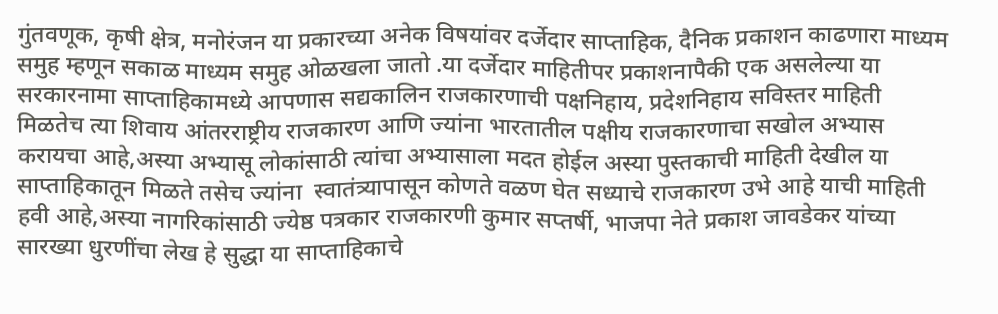गुंतवणूक, कृषी क्षेत्र, मनोरंजन या प्रकारच्या अनेक विषयांवर दर्जेदार साप्ताहिक, दैनिक प्रकाशन काढणारा माध्यम समुह म्हणून सकाळ माध्यम समुह ओळखला जातो .या दर्जेदार माहितीपर प्रकाशनापैकी एक असलेल्या या सरकारनामा साप्ताहिकामध्ये आपणास सद्यकालिन राजकारणाची पक्षनिहाय, प्रदेशनिहाय सविस्तर माहिती मिळतेच त्या शिवाय आंतरराष्ट्रीय राजकारण आणि ज्यांना भारतातील पक्षीय राजकारणाचा सखोल अभ्यास करायचा आहे,अस्या अभ्यासू लोकांसाठी त्यांचा अभ्यासाला मदत होईल अस्या पुस्तकाची माहिती देखील या साप्ताहिकातून मिळते‌ तसेच ज्यांना  स्वातंत्र्यापासून कोणते वळण घेत सध्याचे राजकारण उभे आहे याची माहिती हवी आहे,अस्या नागरिकांसाठी ज्येष्ठ पत्रकार राजकारणी कुमार सप्तर्षी, भाजपा नेते प्रकाश जावडेकर यांच्या सारख्या धुरणींचा लेख हे सुद्धा या साप्ताहिकाचे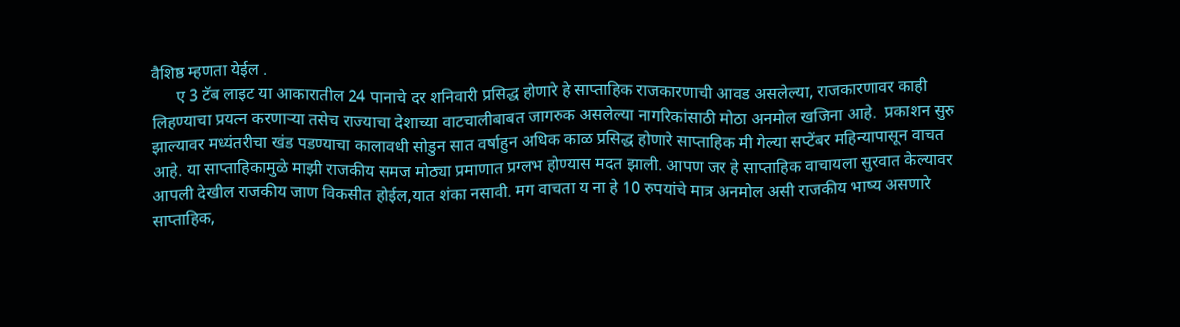वैशिष्ठ म्हणता येईल‌ .
      ए 3 टॅब लाइट या आकारातील 24 पानाचे दर शनिवारी प्रसिद्ध होणारे हे साप्ताहिक राजकारणाची आवड असलेल्या, राजकारणावर काही लिहण्याचा प्रयत्न करणाऱ्या तसेच राज्याचा देशाच्या वाटचालीबाबत जागरुक असलेल्या नागरिकांसाठी मोठा अनमोल खजिना आहे.  प्रकाशन सुरु झाल्यावर मध्यंतरीचा खंड पडण्याचा कालावधी सोडुन सात वर्षाहुन अधिक काळ प्रसिद्ध होणारे साप्ताहिक मी गेल्या सप्टेंबर महिन्यापासून वाचत आहे. या साप्ताहिकामुळे माझी राजकीय समज मोठ्या प्रमाणात प्रग्लभ होण्यास मदत झाली. आपण जर हे साप्ताहिक वाचायला सुरवात केल्यावर आपली देखील राजकीय जाण विकसीत होईल,यात शंका नसावी. मग वाचता य ना हे 10 रुपयांचे मात्र अनमोल असी राजकीय भाष्य असणारे साप्ताहिक,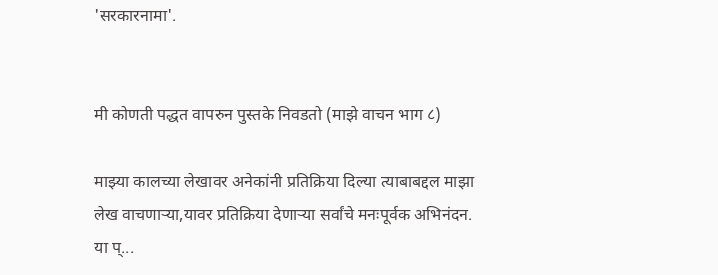'सरकारनामा'.


मी कोणती पद्धत वापरुन पुस्तके निवडतो (माझे वाचन भाग ८)

माझ्या कालच्या लेखावर अनेकांनी प्रतिक्रिया दिल्या त्याबाबद्दल माझा लेख वाचणाऱ्या,यावर प्रतिक्रिया देणाऱ्या सर्वांचे मनःपूर्वक अभिनंदन. या प्...